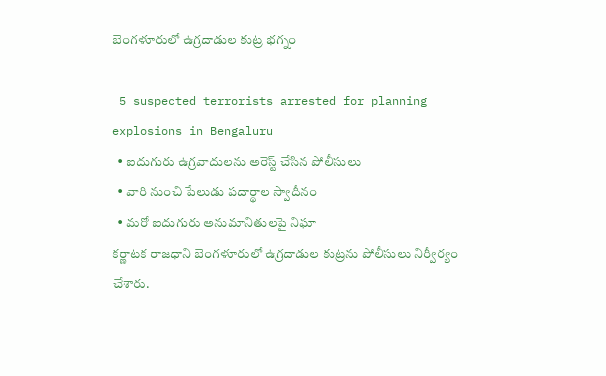బెంగళూరులో ఉగ్రదాడుల కుట్ర భగ్నం

 5 suspected terrorists arrested for planning explosions in Bengaluru
  • ఐదుగురు ఉగ్రవాదులను అరెస్ట్ చేసిన పోలీసులు
  • వారి నుంచి పేలుడు పదార్థాల స్వాదీనం
  • మరో ఐదుగురు అనుమానితులపై నిఘా
కర్ణాటక రాజధాని బెంగళూరులో ఉగ్రదాడుల కుట్రను పోలీసులు నిర్వీర్యం చేశారు.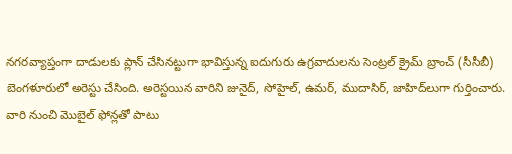నగరవ్యాప్తంగా దాడులకు ప్లాన్ చేసినట్టుగా భావిస్తున్న ఐదుగురు ఉగ్రవాదులను సెంట్రల్ క్రైమ్ బ్రాంచ్ (సీసీబీ) బెంగళూరులో అరెస్టు చేసింది. అరెస్టయిన వారిని జునైద్, సోహైల్, ఉమర్, ముదాసిర్, జాహిద్‌లుగా గుర్తించారు. వారి నుంచి మొబైల్‌ ఫోన్లతో పాటు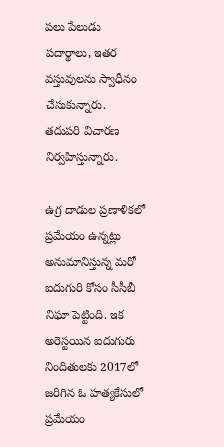పలు పేలుడు పదార్థాలు, ఇతర వస్తువులను స్వాధీనం చేసుకున్నారు.  తదుపరి విచారణ నిర్వహిస్తున్నారు.

ఉగ్ర దాడుల ప్రణాళికలో ప్రమేయం ఉన్నట్లు అనుమానిస్తున్న మరో ఐదుగురి కోసం సీసీబీ నిఘా పెట్టింది. ఇక అరెస్టయిన ఐదుగురు నిందితులకు 2017లో జరిగిన ఓ హత్యకేసులో ప్రమేయం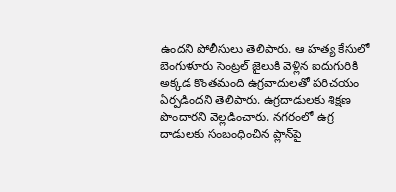ఉందని పోలీసులు తెలిపారు. ఆ హత్య కేసులో బెంగుళూరు సెంట్రల్ జైలుకి వెళ్లిన ఐదుగురికి అక్కడ కొంతమంది ఉగ్రవాదులతో పరిచయం ఏర్పడిందని తెలిపారు. ఉగ్రదాడులకు శిక్షణ పొందారని వెల్లడించారు. నగరంలో ఉగ్ర దాడులకు సంబంధించిన ప్లాన్‌పై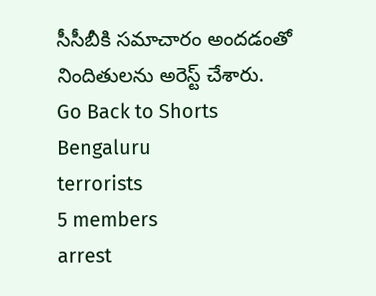సీసీబీకి సమాచారం అందడంతో నిందితులను అరెస్ట్ చేశారు.
Go Back to Shorts
Bengaluru
terrorists
5 members
arrest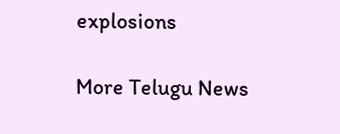explosions

More Telugu News